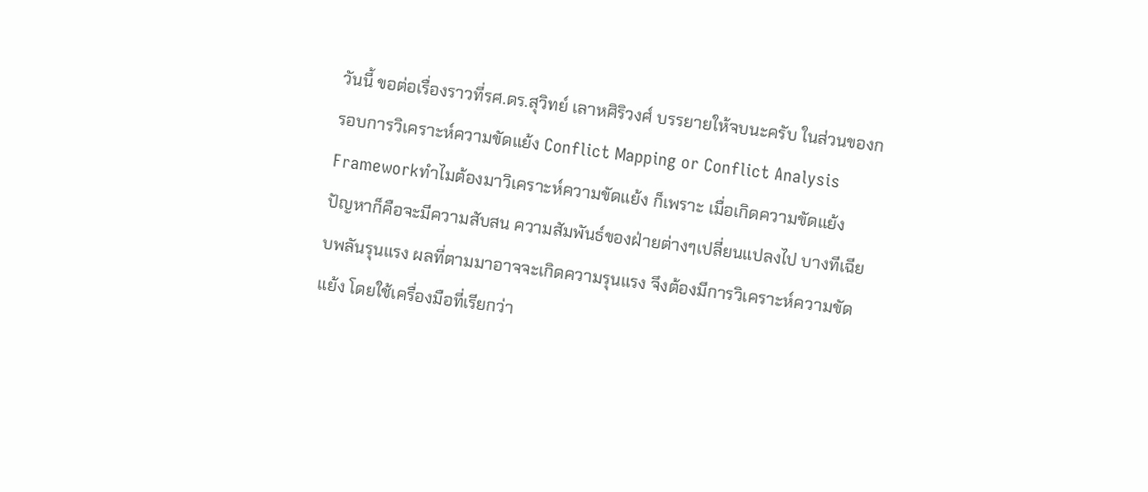วันนี้ ขอต่อเรื่องราวที่รศ.ดร.สุวิทย์ เลาหศิริวงศ์ บรรยายให้จบนะครับ ในส่วนของกรอบการวิเคราะห์ความขัดแย้ง Conflict Mapping or Conflict Analysis Frameworkทำไมต้องมาวิเคราะห์ความขัดแย้ง ก็เพราะ เมื่อเกิดความขัดแย้ง ปัญหาก็คือจะมีความสับสน ความสัมพันธ์ของฝ่ายต่างๆเปลี่ยนแปลงไป บางทีเฉียบพลันรุนแรง ผลที่ตามมาอาจจะเกิดความรุนแรง จึงต้องมีการวิเคราะห์ความขัดแย้ง โดยใช้เครื่องมือที่เรียกว่า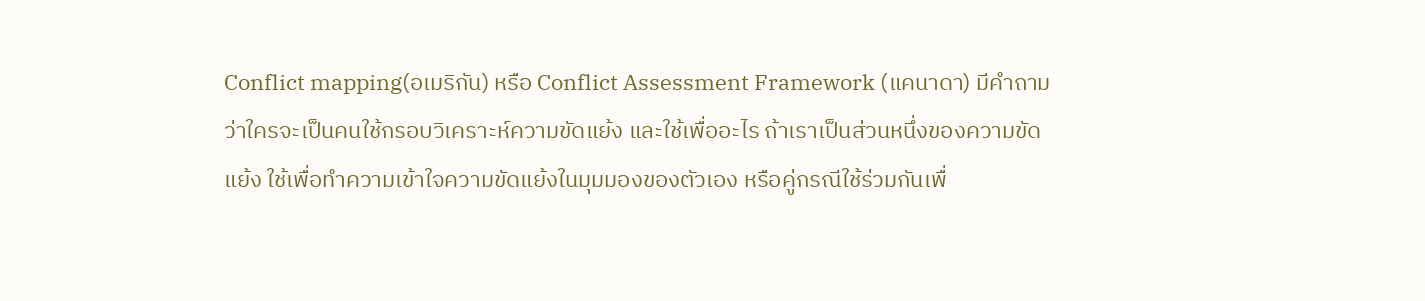Conflict mapping(อเมริกัน) หรือ Conflict Assessment Framework (แคนาดา) มีคำถามว่าใครจะเป็นคนใช้กรอบวิเคราะห์ความขัดแย้ง และใช้เพื่ออะไร ถ้าเราเป็นส่วนหนึ่งของความขัดแย้ง ใช้เพื่อทำความเข้าใจความขัดแย้งในมุมมองของตัวเอง หรือคู่กรณีใช้ร่วมกันเพื่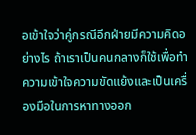อเข้าใจว่าคู่กรณีอีกฝ่ายมีความคิดอย่างไร ถ้าเราเป็นคนกลางก็ใช้เพื่อทำความเข้าใจความขัดแย้งและเป็นเครื่องมือในการหาทางออก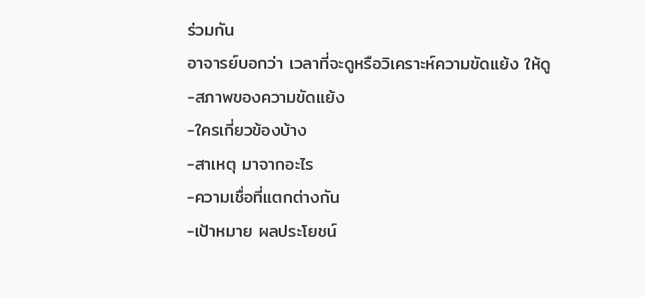ร่วมกัน
อาจารย์บอกว่า เวลาที่จะดูหรือวิเคราะห์ความขัดแย้ง ให้ดู
-สภาพของความขัดแย้ง
-ใครเกี่ยวข้องบ้าง
-สาเหตุ มาจากอะไร
-ความเชื่อที่แตกต่างกัน
-เป้าหมาย ผลประโยชน์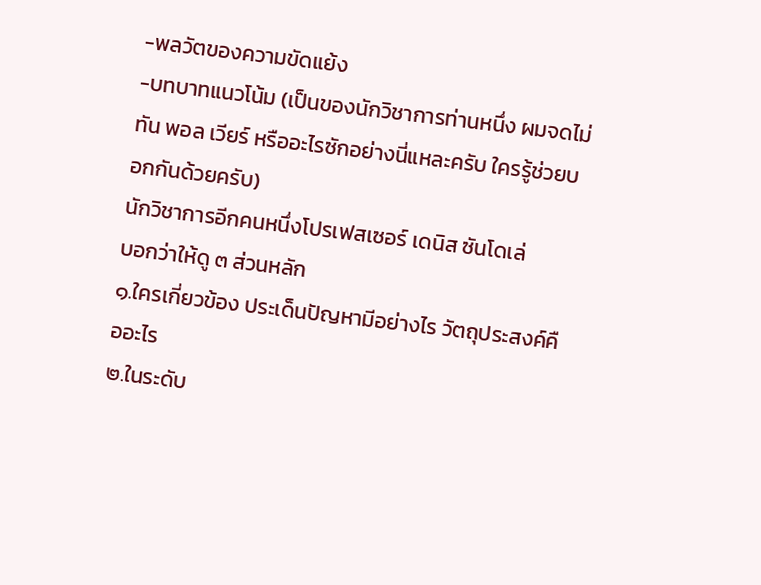-พลวัตของความขัดแย้ง
-บทบาทแนวโน้ม (เป็นของนักวิชาการท่านหนึ่ง ผมจดไม่ทัน พอล เวียร์ หรืออะไรซักอย่างนี่แหละครับ ใครรู้ช่วยบอกกันด้วยครับ)
นักวิชาการอีกคนหนึ่งโปรเฟสเซอร์ เดนิส ซันโดเล่
บอกว่าให้ดู ๓ ส่วนหลัก
๑.ใครเกี่ยวข้อง ประเด็นปัญหามีอย่างไร วัตถุประสงค์คืออะไร
๒.ในระดับ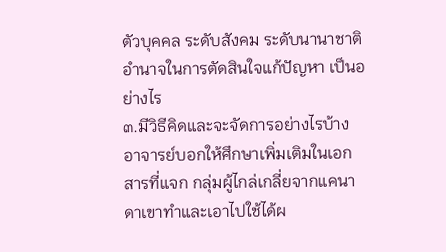ตัวบุคคล ระดับสังคม ระดับนานาชาติ อำนาจในการตัดสินใจแก้ปัญหา เป็นอย่างไร
๓.มีวิธีคิดและจะจัดการอย่างไรบ้าง
อาจารย์บอกให้ศึกษาเพิ่มเติมในเอกสารที่แจก กลุ่มผู้ไกล่เกลี่ยจากแคนาดาเขาทำและเอาไปใช้ได้ผ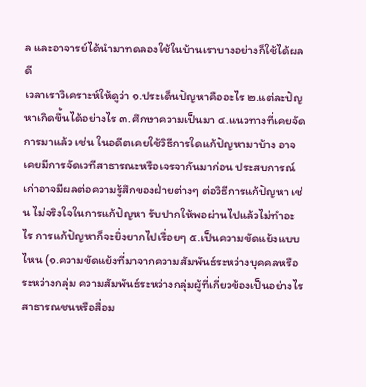ล และอาจารย์ได้นำมาทดลองใช้ในบ้านเราบางอย่างก็ใช้ได้ผลดี
เวลาเราวิเคราะห์ให้ดูว่า ๑.ประเด็นปัญหาคืออะไร ๒.แต่ละปัญหาเกิดขึ้นได้อย่างไร ๓.ศึกษาความเป็นมา ๔.แนวทางที่เคยจัดการมาแล้ว เช่น ในอดีตเคยใช้วิธีการใดแก้ปัญหามาบ้าง อาจเคยมีการจัดเวทีสาธารณะหรือเจรจากันมาก่อน ประสบการณ์เก่าอาจมีผลต่อความรู้สึกของฝ่ายต่างๆ ต่อวิธีการแก้ปัญหา เช่น ไม่จริงใจในการแก้ปัญหา รับปากให้พอผ่านไปแล้วไม่ทำอะไร การแก้ปัญหาก็จะยิ่งยากไปเรื่อยๆ ๕.เป็นความขัดแย้งแบบไหน (๑.ความขัดแย้งที่มาจากความสัมพันธ์ระหว่างบุคคลหรือระหว่างกลุ่ม ความสัมพันธ์ระหว่างกลุ่มผู้ที่เกี่ยวข้องเป็นอย่างไร
สาธารณชนหรือสื่อม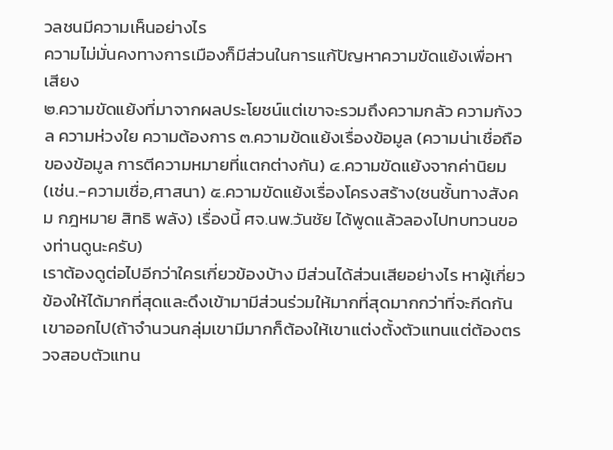วลชนมีความเห็นอย่างไร
ความไม่มั่นคงทางการเมืองก็มีส่วนในการแก้ปัญหาความขัดแย้งเพื่อหาเสียง
๒.ความขัดแย้งที่มาจากผลประโยชน์แต่เขาจะรวมถึงความกลัว ความกังวล ความห่วงใย ความต้องการ ๓.ความข้ดแย้งเรื่องข้อมูล (ความน่าเชื่อถือของข้อมูล การตีความหมายที่แตกต่างกัน) ๔.ความขัดแย้งจากค่านิยม (เช่น.-ความเชื่อ,ศาสนา) ๕.ความขัดแย้งเรื่องโครงสร้าง(ชนชั้นทางสังคม กฎหมาย สิทธิ พลัง) เรื่องนี้ ศจ.นพ.วันชัย ได้พูดแล้วลองไปทบทวนของท่านดูนะครับ)
เราต้องดูต่อไปอีกว่าใครเกี่ยวข้องบ้าง มีส่วนได้ส่วนเสียอย่างไร หาผู้เกี่ยวข้องให้ได้มากที่สุดและดึงเข้ามามีส่วนร่วมให้มากที่สุดมากกว่าที่จะกีดกันเขาออกไป(ถ้าจำนวนกลุ่มเขามีมากก็ต้องให้เขาแต่งตั้งตัวแทนแต่ต้องตรวจสอบตัวแทน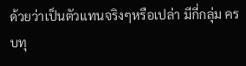ด้วยว่าเป็นตัวแทนจริงๆหรือเปล่า มีกี่กลุ่ม ครบทุ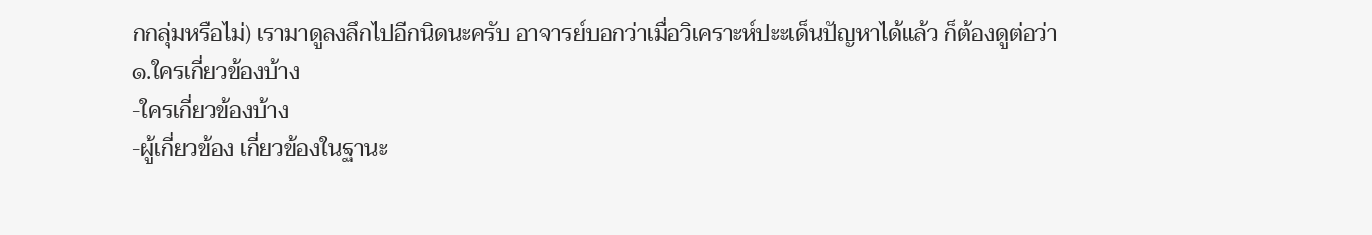กกลุ่มหรือไม่) เรามาดูลงลึกไปอีกนิดนะครับ อาจารย์บอกว่าเมื่อวิเคราะห์ปะะเด็นปัญหาได้แล้ว ก็ต้องดูต่อว่า
๑.ใครเกี่ยวข้องบ้าง
-ใครเกี่ยวข้องบ้าง
-ผู้เกี่ยวข้อง เกี่ยวข้องในฐานะ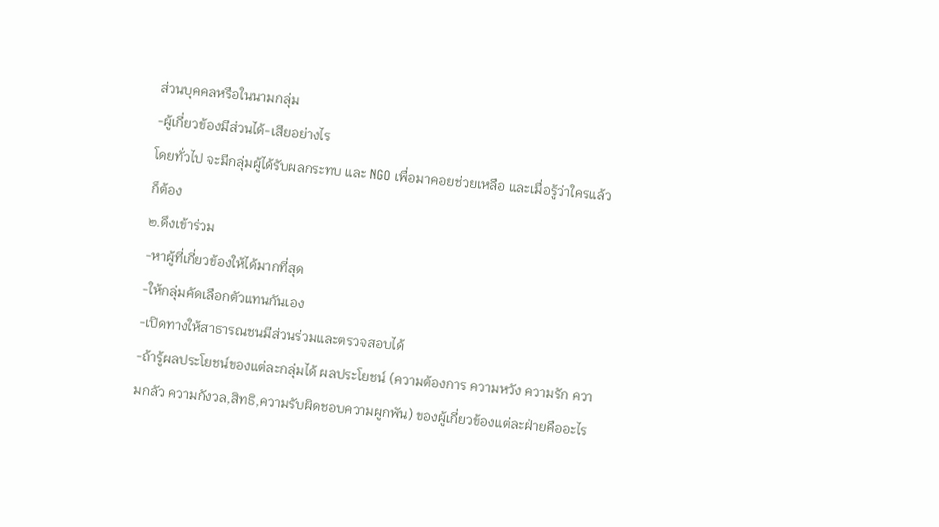ส่วนบุคคลหรือในนามกลุ่ม
-ผู้เกี่ยวข้องมีส่วนได้-เสียอย่างไร
โดยทั่วไป จะมีกลุ่มผู้ได้รับผลกระทบ และ NGO เพื่อมาคอยช่วยเหลือ และเมื่อรู้ว่าใครแล้วก็ต้อง
๒.ดึงเข้าร่วม
-หาผู้ที่เกี่ยวข้องให้ได้มากที่สุด
-ให้กลุ่มคัดเลือกตัวแทนกันเอง
-เปิดทางให้สาธารณชนมีส่วนร่วมและตรวจสอบได้
-ถ้ารู้ผลประโยชน์ของแต่ละกลุ่มได้ ผลประโยชน์ (ความต้องการ ความหวัง ความรัก ความกลัว ความกังวล,สิทธิ,ความรับผิดชอบความผูกพัน) ของผู้เกี่ยวข้องแต่ละฝ่ายคืออะไร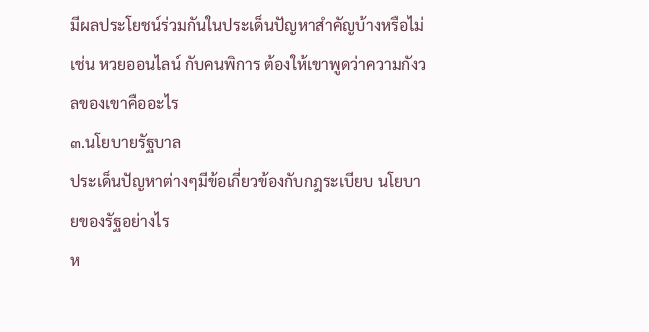มีผลประโยชน์ร่วมกันในประเด็นปัญหาสำคัญบ้างหรือไม่
เช่น หวยออนไลน์ กับคนพิการ ต้องให้เขาพูดว่าความกังวลของเขาคืออะไร
๓.นโยบายรัฐบาล
ประเด็นปัญหาต่างๆมีข้อเกี่ยวข้องกับกฎระเบียบ นโยบายของรัฐอย่างไร
ห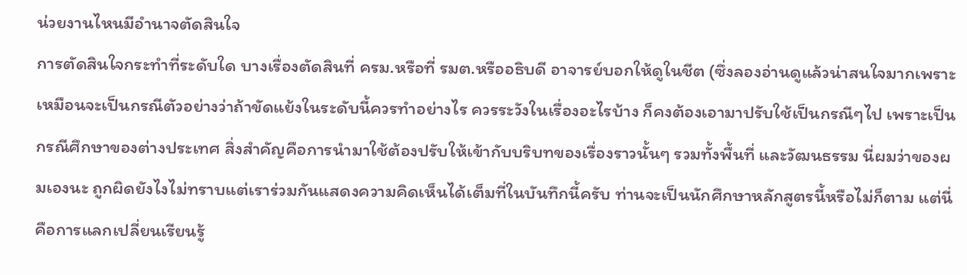น่วยงานไหนมีอำนาจตัดสินใจ
การตัดสินใจกระทำที่ระดับใด บางเรื่องตัดสินที่ ครม.หรือที่ รมต.หรืออธิบดี อาจารย์บอกให้ดูในชีต (ซึ่งลองอ่านดูแล้วน่าสนใจมากเพราะเหมือนจะเป็นกรณีตัวอย่างว่าถ้าขัดแย้งในระดับนี้ควรทำอย่างไร ควรระวังในเรื่องอะไรบ้าง ก็คงต้องเอามาปรับใช้เป็นกรณีๆไป เพราะเป็นกรณีศึกษาของต่างประเทศ สิ่งสำคัญคือการนำมาใช้ต้องปรับให้เข้ากับบริบทของเรื่องราวนั้นๆ รวมทั้งพื้นที่ และวัฒนธรรม นี่ผมว่าของผมเองนะ ถูกผิดยังไงไม่ทราบแต่เราร่วมกันแสดงความคิดเห็นได้เต็มที่ในบันทึกนี้ครับ ท่านจะเป็นนักศึกษาหลักสูตรนี้หรือไม่ก็ตาม แต่นี่คือการแลกเปลี่ยนเรียนรู้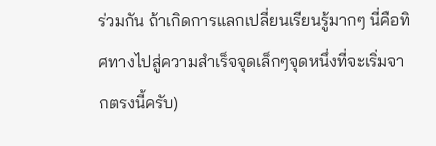ร่วมกัน ถ้าเกิดการแลกเปลี่ยนเรียนรู้มากๆ นี่คือทิศทางไปสู่ความสำเร็จจุดเล็กๆจุดหนึ่งที่จะเริ่มจากตรงนี้ครับ)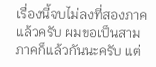เรื่องนี้จบไม่ลงที่สองภาคแล้วครับ ผมขอเป็นสามภาคก็แล้วกันนะครับ แต่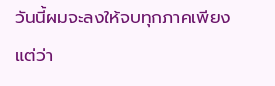วันนี้ผมจะลงให้จบทุกภาคเพียงแต่ว่า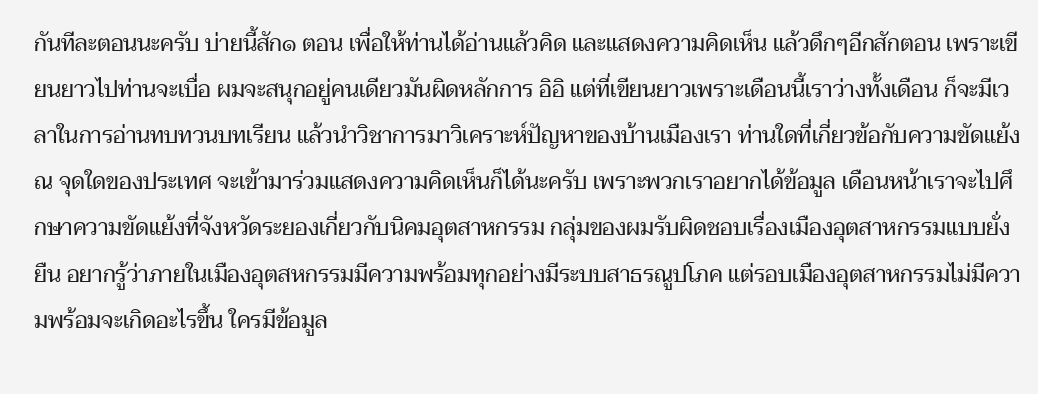กันทีละตอนนะครับ บ่ายนี้สัก๑ ตอน เพื่อให้ท่านได้อ่านแล้วคิด และแสดงความคิดเห็น แล้วดึกๆอีกสักตอน เพราะเขียนยาวไปท่านจะเบื่อ ผมจะสนุกอยู่คนเดียวมันผิดหลักการ อิอิ แต่ที่เขียนยาวเพราะเดือนนี้เราว่างทั้งเดือน ก็จะมีเวลาในการอ่านทบทวนบทเรียน แล้วนำวิชาการมาวิเคราะห์ปัญหาของบ้านเมืองเรา ท่านใดที่เกี่ยวข้อกับความขัดแย้ง ณ จุดใดของประเทศ จะเข้ามาร่วมแสดงความคิดเห็นก็ได้นะครับ เพราะพวกเราอยากได้ข้อมูล เดือนหน้าเราจะไปศึกษาความขัดแย้งที่จังหวัดระยองเกี่ยวกับนิคมอุตสาหกรรม กลุ่มของผมรับผิดชอบเรื่องเมืองอุตสาหกรรมแบบยั่งยืน อยากรู้ว่าภายในเมืองอุตสหกรรมมีความพร้อมทุกอย่างมีระบบสาธรณูปโภค แต่รอบเมืองอุตสาหกรรมไม่มีความพร้อมจะเกิดอะไรขึ้น ใครมีข้อมูล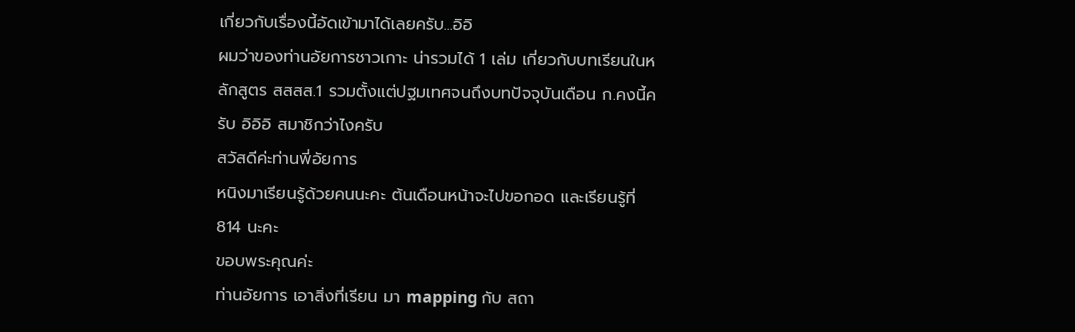เกี่ยวกับเรื่องนี้อัดเข้ามาได้เลยครับ...อิอิ
ผมว่าของท่านอัยการชาวเกาะ น่ารวมได้ 1 เล่ม เกี่ยวกับบทเรียนในหลักสูตร สสสส.1 รวมตั้งแต่ปฐมเทศจนถึงบทปัจจุบันเดือน ก.คงนี้ครับ อิอิอิ สมาชิกว่าไงครับ
สวัสดีค่ะท่านพี่อัยการ
หนิงมาเรียนรู้ด้วยคนนะคะ ต้นเดือนหน้าจะไปขอกอด และเรียนรู้ที่ 814 นะคะ
ขอบพระคุณค่ะ
ท่านอัยการ เอาสิ่งที่เรียน มา mapping กับ สถา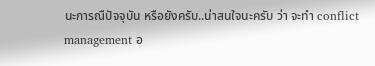นะการณืปัจจุบัน หรือยังครับ..น่าสนใจนะครับ ว่า จะทำ conflict management อ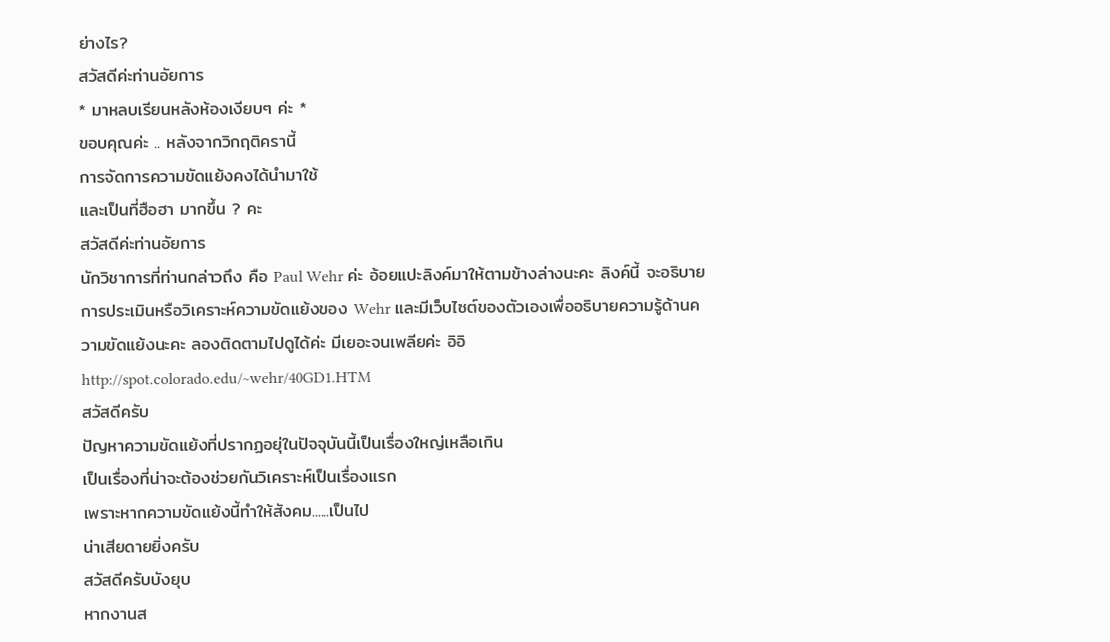ย่างไร?
สวัสดีค่ะท่านอัยการ
* มาหลบเรียนหลังห้องเงียบๆ ค่ะ *
ขอบคุณค่ะ .. หลังจากวิกฤติครานี้
การจัดการความขัดแย้งคงได้นำมาใช้
และเป็นที่ฮือฮา มากขึ้น ? คะ
สวัสดีค่ะท่านอัยการ
นักวิชาการที่ท่านกล่าวถึง คือ Paul Wehr ค่ะ อ้อยแปะลิงค์มาให้ตามข้างล่างนะคะ ลิงค์นี้ จะอธิบายการประเมินหรือวิเคราะห์ความขัดแย้งของ Wehr และมีเว็บไซต์ของตัวเองเพื่ออธิบายความรู้ด้านความขัดแย้งนะคะ ลองติดตามไปดูได้ค่ะ มีเยอะจนเพลียค่ะ อิอิ
http://spot.colorado.edu/~wehr/40GD1.HTM
สวัสดีครับ
ปัญหาความขัดแย้งที่ปรากฏอยุ่ในปัจจุบันนี้เป็นเรื่องใหญ่เหลือเกิน
เป็นเรื่องที่น่าจะต้องช่วยกันวิเคราะห์เป็นเรื่องแรก
เพราะหากความขัดแย้งนี้ทำให้สังคม......เป็นไป
น่าเสียดายยิ่งครับ
สวัสดีครับบังยุบ
หากงานส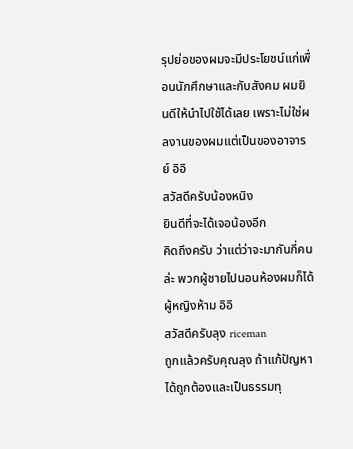รุปย่อของผมจะมีประโยชน์แก่เพื่อนนักศึกษาและกับสังคม ผมยินดีให้นำไปใช้ได้เลย เพราะไม่ใช่ผลงานของผมแต่เป็นของอาจารย์ อิอิ
สวัสดีครับน้องหนิง
ยินดีที่จะได้เจอน้องอีก
คิดถึงครับ ว่าแต่ว่าจะมากันกี่คนล่ะ พวกผู้ชายไปนอนห้องผมก็ได้ ผู้หญิงห้าม อิอิ
สวัสดีครับลุง riceman
ถูกแล้วครับคุณลุง ถ้าแก้ปัญหาได้ถูกต้องและเป็นธรรมทุ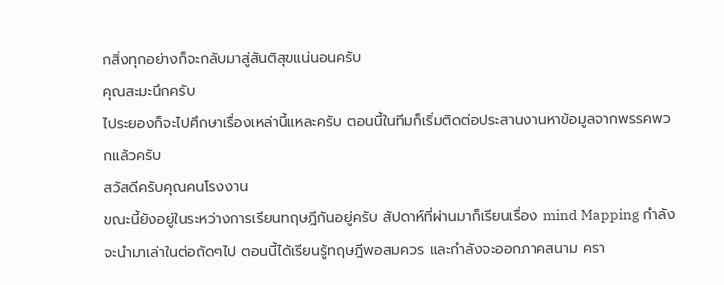กสิ่งทุกอย่างก็จะกลับมาสู่สันติสุขแน่นอนครับ
คุณสะมะนึกครับ
ไประยองก็จะไปศึกษาเรื่องเหล่านี้แหละครับ ตอนนี้ในทีมก็เริ่มติดต่อประสานงานหาข้อมูลจากพรรคพวกแล้วครับ
สวัสดีครับคุณคนโรงงาน
ขณะนี้ยังอยู่ในระหว่างการเรียนทฤษฎีกันอยู่ครับ สัปดาห์ที่ผ่านมาก็เรียนเรื่อง mind Mapping กำลังจะนำมาเล่าในต่อถัดๆไป ตอนนี้ได้เรียนรู้ทฤษฎีพอสมควร และกำลังจะออกภาคสนาม ครา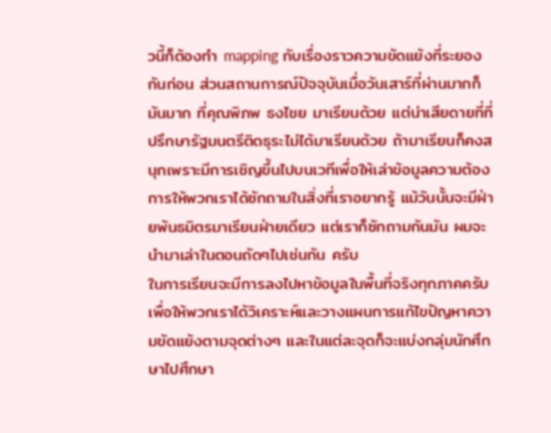วนี้ก็ต้องทำ mapping กับเรื่องราวความขัดแย้งที่ระยองกันก่อน ส่วนสถานการณ์ปัจจุบันเมื่อวันเสาร์ที่ผ่านมากก็มันมาก ที่คุณพิภพ ธงไชย มาเรียนด้วย แต่น่าเสียดายที่ที่ปรึกษารัฐมนตรีติดธุระไม่ได้มาเรียนด้วย ถ้ามาเรียนก็คงสนุกเพราะมีการเชิญขึ้นไปบนเวทีเพื่อให้เล่าข้อมูลความต้องการให้พวกเราได้ซักถามในสิ่งที่เราอยากรู้ แม้วันนั้นจะมีฝ่ายพันธมิตรมาเรียนฝ่ายเดียว แต่เราก็ซักถามกันมัน ผมจะนำมาเล่าในตอนถัดๆไปเช่นกัน ครับ
ในการเรียนจะมีการลงไปหาข้อมูลในพื้นที่จริงทุกภาคครับ เพื่อให้พวกเราได้วิเคราะห์และวางแผนการแก้ไขปัญหาความขัดแย้งตามจุดต่างๆ และในแต่ละจุดก็จะแบ่งกลุ่มนักศึกษาไปศึกษา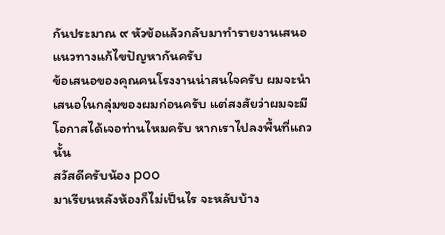กันประมาณ ๙ หัวข้อแล้วกลับมาทำรายงานเสนอแนวทางแก้ไขปัญหากันครับ
ข้อเสนอของคุณคนโรงงานน่าสนใจครับ ผมจะนำเสนอในกลุ่มของผมก่อนครับ แต่สงสัยว่าผมจะมีโอกาสได้เจอท่านไหมครับ หากเราไปลงพื้นที่แถวนั้น
สวัสดีครับน้อง poo
มาเรียนหลังห้องก็ไม่เป็นไร จะหลับบ้าง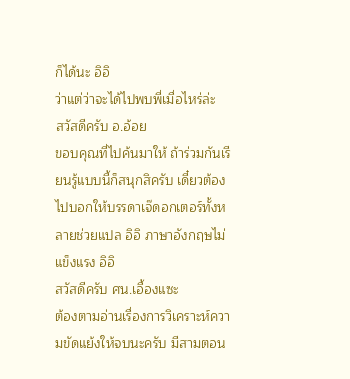ก็ได้นะ อิอิ
ว่าแต่ว่าจะได้ไปพบพี่เมื่อไหร่ล่ะ
สวัสดีครับ อ.อ้อย
ขอบคุณที่ไปค้นมาให้ ถ้าร่วมกันเรียนรู้แบบนี้ก็สนุกสิครับ เดี๋ยวต้องไปบอกให้บรรดาเจ๊ดอกเตอร์ทั้งหลายช่วยแปล อิอิ ภาษาอังกฤษไม่แข็งแรง อิอิ
สวัสดีครับ ศน.เอื้องแซะ
ต้องตามอ่านเรื่องการวิเคราะห์ความขัดแย้งให้จบนะครับ มีสามตอน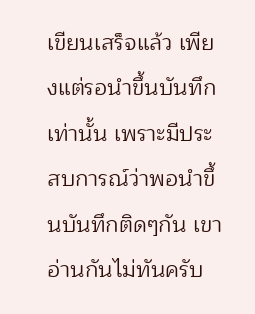เขียนเสร็จแล้ว เพียงแต่รอนำขึ้นบันทึกเท่านั้น เพราะมีประสบการณ์ว่าพอนำขึ้นบันทึกติดๆกัน เขาอ่านกันไม่ทันครับ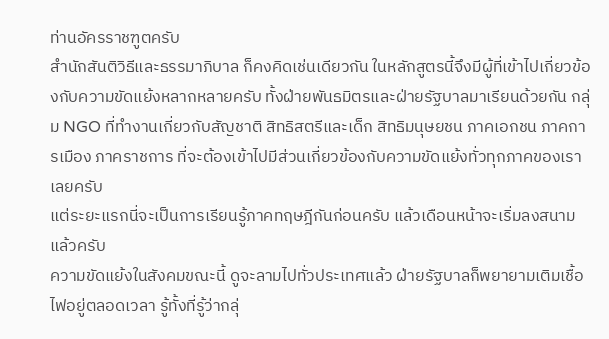ท่านอัครราชฑูตครับ
สำนักสันติวิธีและธรรมาภิบาล ก็คงคิดเช่นเดียวกัน ในหลักสูตรนี้จึงมีผู้ที่เข้าไปเกี่ยวข้องกับความขัดแย้งหลากหลายครับ ทั้งฝ่ายพันธมิตรและฝ่ายรัฐบาลมาเรียนด้วยกัน กลุ่ม NGO ที่ทำงานเกี่ยวกับสัญชาติ สิทธิสตรีและเด็ก สิทธิมนุษยชน ภาคเอกชน ภาคการเมือง ภาคราชการ ที่จะต้องเข้าไปมีส่วนเกี่ยวข้องกับความขัดแย้งทั่วทุกภาคของเราเลยครับ
แต่ระยะแรกนี่จะเป็นการเรียนรู้ภาคทฤษฎีกันก่อนครับ แล้วเดือนหน้าจะเริ่มลงสนามแล้วครับ
ความขัดแย้งในสังคมขณะนี้ ดูจะลามไปทั่วประเทศแล้ว ฝ่ายรัฐบาลก็พยายามเติมเชื้อไฟอยู่ตลอดเวลา รู้ทั้งที่รู้ว่ากลุ่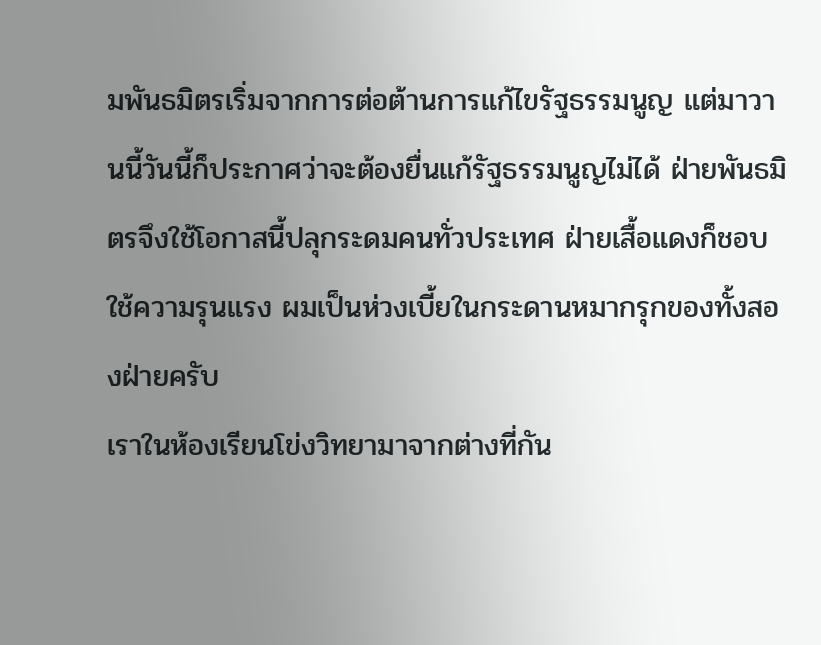มพันธมิตรเริ่มจากการต่อต้านการแก้ไขรัฐธรรมนูญ แต่มาวานนี้วันนี้ก็ประกาศว่าจะต้องยื่นแก้รัฐธรรมนูญไม่ได้ ฝ่ายพันธมิตรจึงใช้โอกาสนี้ปลุกระดมคนทั่วประเทศ ฝ่ายเสื้อแดงก็ชอบใช้ความรุนแรง ผมเป็นห่วงเบี้ยในกระดานหมากรุกของทั้งสองฝ่ายครับ
เราในห้องเรียนโข่งวิทยามาจากต่างที่กัน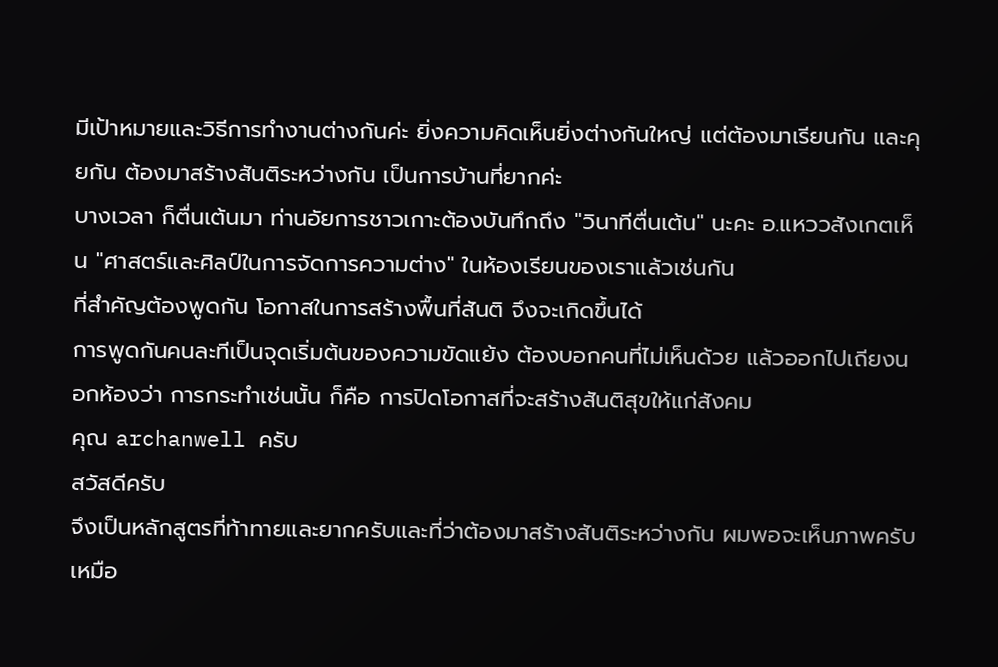มีเป้าหมายและวิธีการทำงานต่างกันค่ะ ยิ่งความคิดเห็นยิ่งต่างกันใหญ่ แต่ต้องมาเรียนกัน และคุยกัน ต้องมาสร้างสันติระหว่างกัน เป็นการบ้านที่ยากค่ะ
บางเวลา ก็ตื่นเต้นมา ท่านอัยการชาวเกาะต้องบันทึกถึง "วินาทีตื่นเต้น" นะคะ อ.แหววสังเกตเห็น "ศาสตร์และศิลป์ในการจัดการความต่าง" ในห้องเรียนของเราแล้วเช่นกัน
ที่สำคัญต้องพูดกัน โอกาสในการสร้างพื้นที่สันติ จึงจะเกิดขึ้นได้
การพูดกันคนละทีเป็นจุดเริ่มต้นของความขัดแย้ง ต้องบอกคนที่ไม่เห็นด้วย แล้วออกไปเถียงนอกห้องว่า การกระทำเช่นนั้น ก็คือ การปิดโอกาสที่จะสร้างสันติสุขให้แก่สังคม
คุณ archanwell ครับ
สวัสดีครับ
จึงเป็นหลักสูตรที่ท้าทายและยากครับและที่ว่าต้องมาสร้างสันติระหว่างกัน ผมพอจะเห็นภาพครับ
เหมือ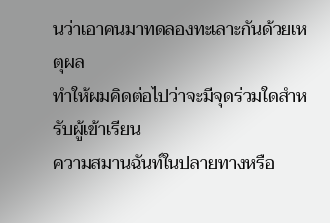นว่าเอาคนมาทดลองทะเลาะกันด้วยเหตุผล
ทำให้ผมคิดต่อไปว่าจะมีจุดร่วมใดสำหรับผู้เข้าเรียน
ความสมานฉันท์ในปลายทางหรือ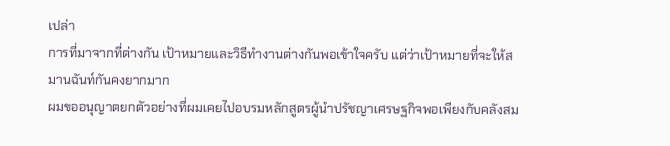เปล่า
การที่มาจากที่ต่างกัน เป้าหมายและวิธีทำงานต่างกันพอเข้าใจครับ แต่ว่าเป้าหมายที่จะให้สมานฉันท์กันคงยากมาก
ผมขออนุญาตยกตัวอย่างที่ผมเคยไปอบรมหลักสูตรผู้นำปรัชญาเศรษฐกิจพอเพียงกับคลังสม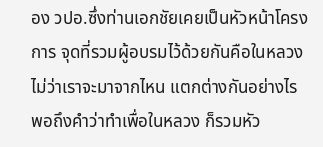อง วปอ.ซึ่งท่านเอกชัยเคยเป็นหัวหน้าโครงการ จุดที่รวมผู้อบรมไว้ด้วยกันคือในหลวง ไม่ว่าเราจะมาจากไหน แตกต่างกันอย่างไร พอถึงคำว่าทำเพื่อในหลวง ก็รวมหัว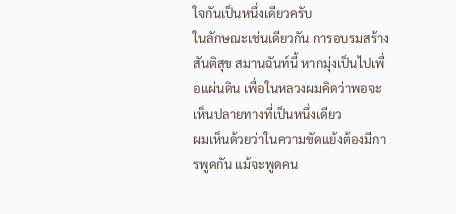ใจกันเป็นหนึ่งเดียวครับ
ในลักษณะเช่นเดียวกัน การอบรมสร้างสันติสุข สมานฉันท์นี้ หากมุ่งเป็นไปเพื่อแผ่นดิน เพื่อในหลวงผมคิดว่าพอจะเห็นปลายทางที่เป็นหนึ่งเดียว
ผมเห็นด้วยว่าในความขัดแย้งต้องมีการพูดกัน แม้จะพูดคน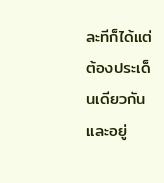ละทีก็ได้แต่ต้องประเด็นเดียวกันและอยู่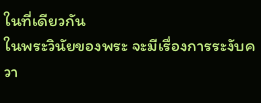ในที่เดียวกัน
ในพระวินัยของพระ จะมีเรื่องการระงับควา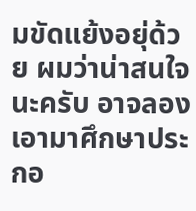มขัดแย้งอยุ่ด้วย ผมว่าน่าสนใจนะครับ อาจลองเอามาศึกษาประกอ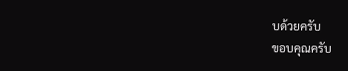บด้วยครับ
ขอบคุณครับ